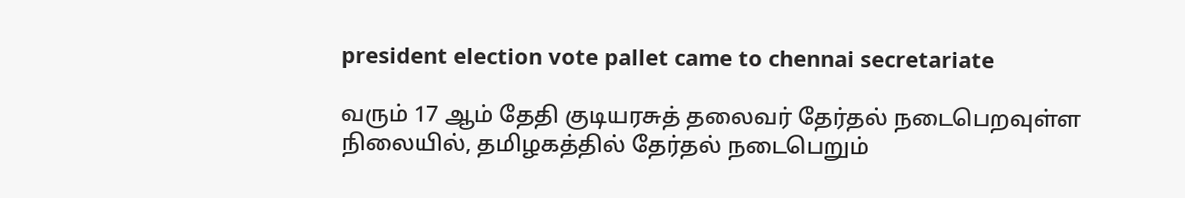president election vote pallet came to chennai secretariate

வரும் 17 ஆம் தேதி குடியரசுத் தலைவர் தேர்தல் நடைபெறவுள்ள நிலையில், தமிழகத்தில் தேர்தல் நடைபெறும்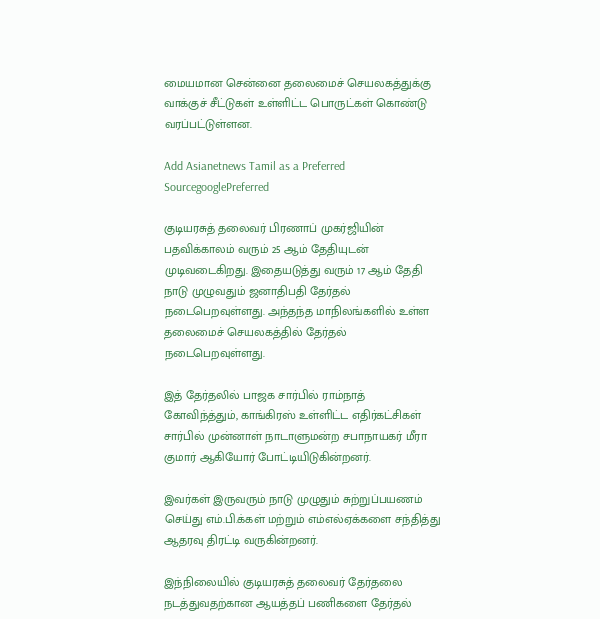மையமான சென்னை தலைமைச் செயலகத்துக்கு வாக்குச் சீட்டுகள் உள்ளிட்ட பொருட்கள் கொண்டு வரப்பட்டுள்ளன.

Add Asianetnews Tamil as a Preferred SourcegooglePreferred

குடியரசுத் தலைவர் பிரணாப் முகர்ஜியின் பதவிக்காலம் வரும் 25 ஆம் தேதியுடன் முடிவடைகிறது. இதையடுத்து வரும் 17 ஆம் தேதி நாடு முழுவதும் ஜனாதிபதி தேர்தல் நடைபெறவுள்ளது. அந்தந்த மாநிலங்களில் உள்ள தலைமைச் செயலகத்தில் தேர்தல் நடைபெறவுள்ளது.

இத் தேர்தலில் பாஜக சார்பில் ராம்நாத் கோவிந்த்தும், காங்கிரஸ் உள்ளிட்ட எதிர்கட்சிகள் சார்பில் முன்னாள் நாடாளுமன்ற சபாநாயகர் மீரா குமார் ஆகியோர் போட்டியிடுகின்றனர்.

இவர்கள் இருவரும் நாடு முழுதும் சுற்றுப்பயணம் செய்து எம்.பி.க்கள் மற்றும் எம்எல்ஏக்களை சந்தித்து ஆதரவு திரட்டி வருகின்றனர்.

இந்நிலையில் குடியரசுத் தலைவர் தேர்தலை நடத்துவதற்கான ஆயத்தப் பணிகளை தேர்தல்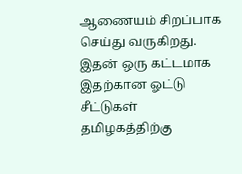ஆணையம் சிறப்பாக செய்து வருகிறது. இதன் ஒரு கட்டமாக இதற்கான ஓட்டு சீட்டுகள் தமிழகத்திற்கு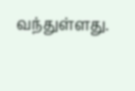வந்துள்ளது.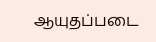ஆயுதப்படை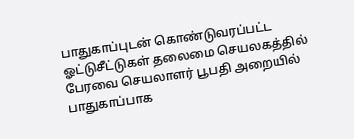பாதுகாப்புடன் கொண்டுவரப்பட்ட ஓட்டுசீட்டுகள் தலைமை செயலகத்தில் பேரவை செயலாளர் பூபதி அறையில் பாதுகாப்பாக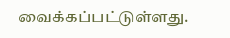வைக்கப்பட்டுள்ளது.